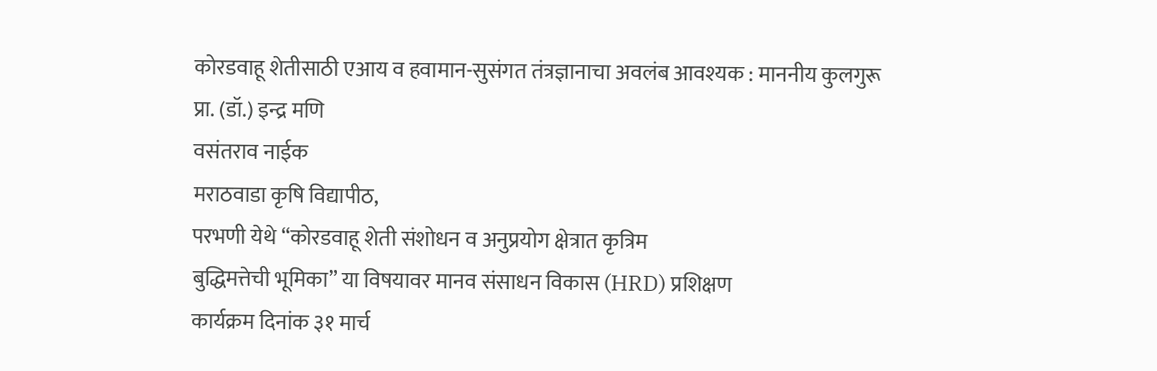कोरडवाहू शेतीसाठी एआय व हवामान-सुसंगत तंत्रज्ञानाचा अवलंब आवश्यक : माननीय कुलगुरू प्रा. (डॉ.) इन्द्र मणि
वसंतराव नाईक
मराठवाडा कृषि विद्यापीठ,
परभणी येथे “कोरडवाहू शेती संशोधन व अनुप्रयोग क्षेत्रात कृत्रिम
बुद्धिमत्तेची भूमिका” या विषयावर मानव संसाधन विकास (HRD) प्रशिक्षण
कार्यक्रम दिनांक ३१ मार्च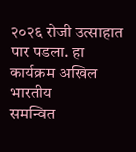२०२६ रोजी उत्साहात पार पडला. हा कार्यक्रम अखिल भारतीय
समन्वित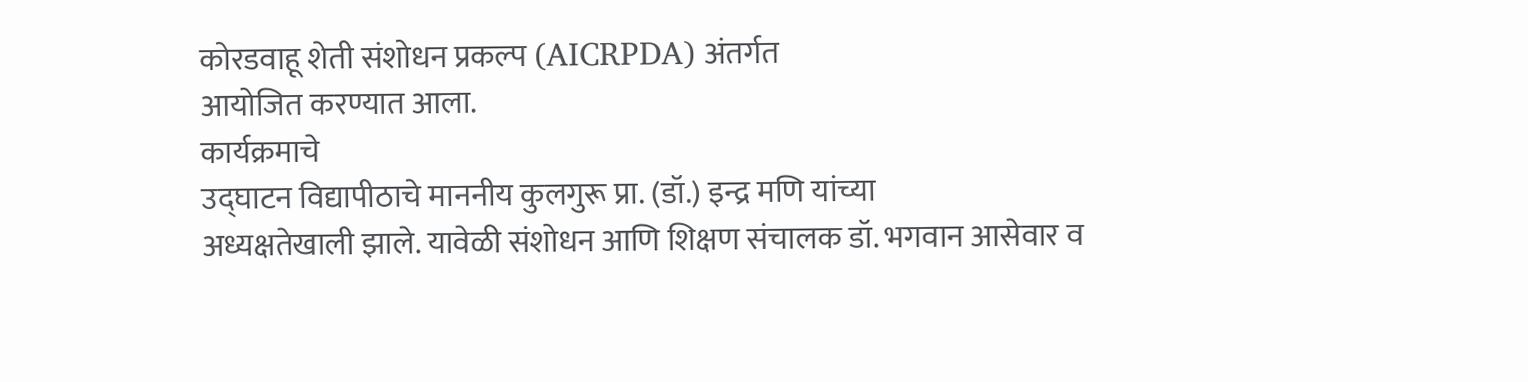कोरडवाहू शेती संशोधन प्रकल्प (AICRPDA) अंतर्गत
आयोजित करण्यात आला.
कार्यक्रमाचे
उद्घाटन विद्यापीठाचे माननीय कुलगुरू प्रा. (डॉ.) इन्द्र मणि यांच्या
अध्यक्षतेखाली झाले. यावेळी संशोधन आणि शिक्षण संचालक डॉ. भगवान आसेवार व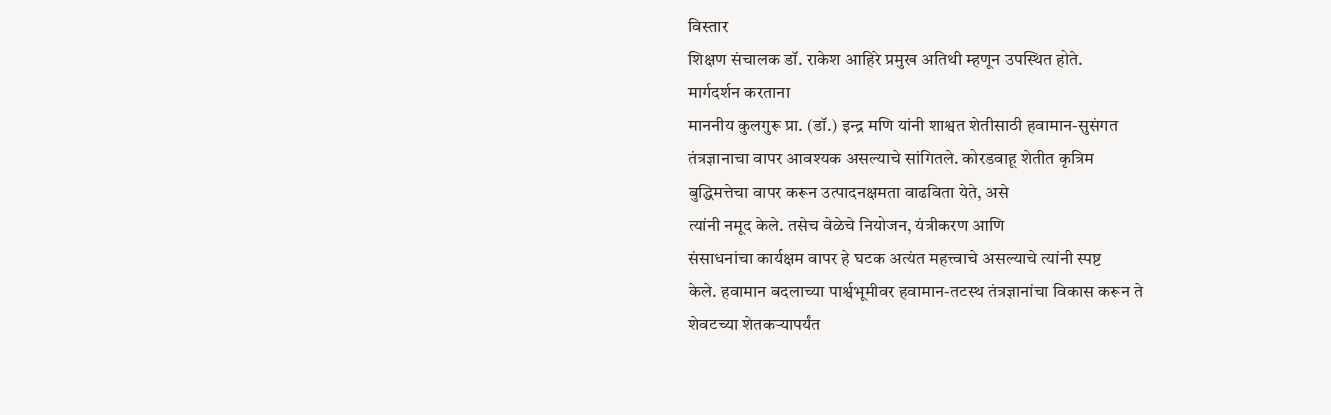विस्तार
शिक्षण संचालक डॉ. राकेश आहिरे प्रमुख अतिथी म्हणून उपस्थित होते.
मार्गदर्शन करताना
माननीय कुलगुरू प्रा. (डॉ.) इन्द्र मणि यांनी शाश्वत शेतीसाठी हवामान-सुसंगत
तंत्रज्ञानाचा वापर आवश्यक असल्याचे सांगितले. कोरडवाहू शेतीत कृत्रिम
बुद्धिमत्तेचा वापर करून उत्पादनक्षमता वाढविता येते, असे
त्यांनी नमूद केले. तसेच वेळेचे नियोजन, यंत्रीकरण आणि
संसाधनांचा कार्यक्षम वापर हे घटक अत्यंत महत्त्वाचे असल्याचे त्यांनी स्पष्ट
केले. हवामान बदलाच्या पार्श्वभूमीवर हवामान-तटस्थ तंत्रज्ञानांचा विकास करून ते
शेवटच्या शेतकऱ्यापर्यंत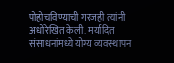पोहोचविण्याची गरजही त्यांनी अधोरेखित केली. मर्यादित
संसाधनांमध्ये योग्य व्यवस्थापन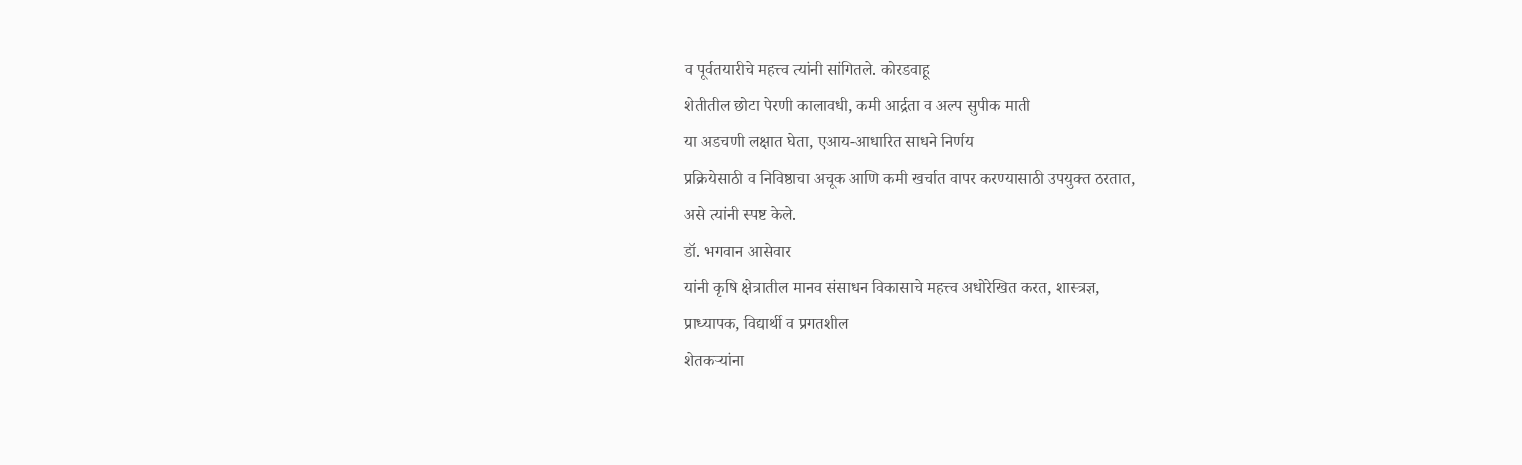व पूर्वतयारीचे महत्त्व त्यांनी सांगितले. कोरडवाहू
शेतीतील छोटा पेरणी कालावधी, कमी आर्द्रता व अल्प सुपीक माती
या अडचणी लक्षात घेता, एआय-आधारित साधने निर्णय
प्रक्रियेसाठी व निविष्ठाचा अचूक आणि कमी खर्चात वापर करण्यासाठी उपयुक्त ठरतात,
असे त्यांनी स्पष्ट केले.
डॉ. भगवान आसेवार
यांनी कृषि क्षेत्रातील मानव संसाधन विकासाचे महत्त्व अधोरेखित करत, शास्त्रज्ञ,
प्राध्यापक, विद्यार्थी व प्रगतशील
शेतकऱ्यांना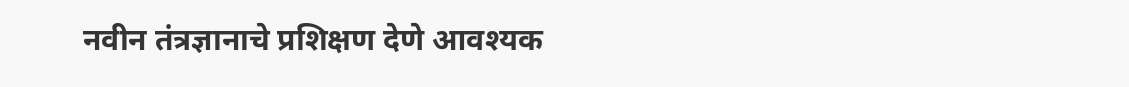नवीन तंत्रज्ञानाचे प्रशिक्षण देणे आवश्यक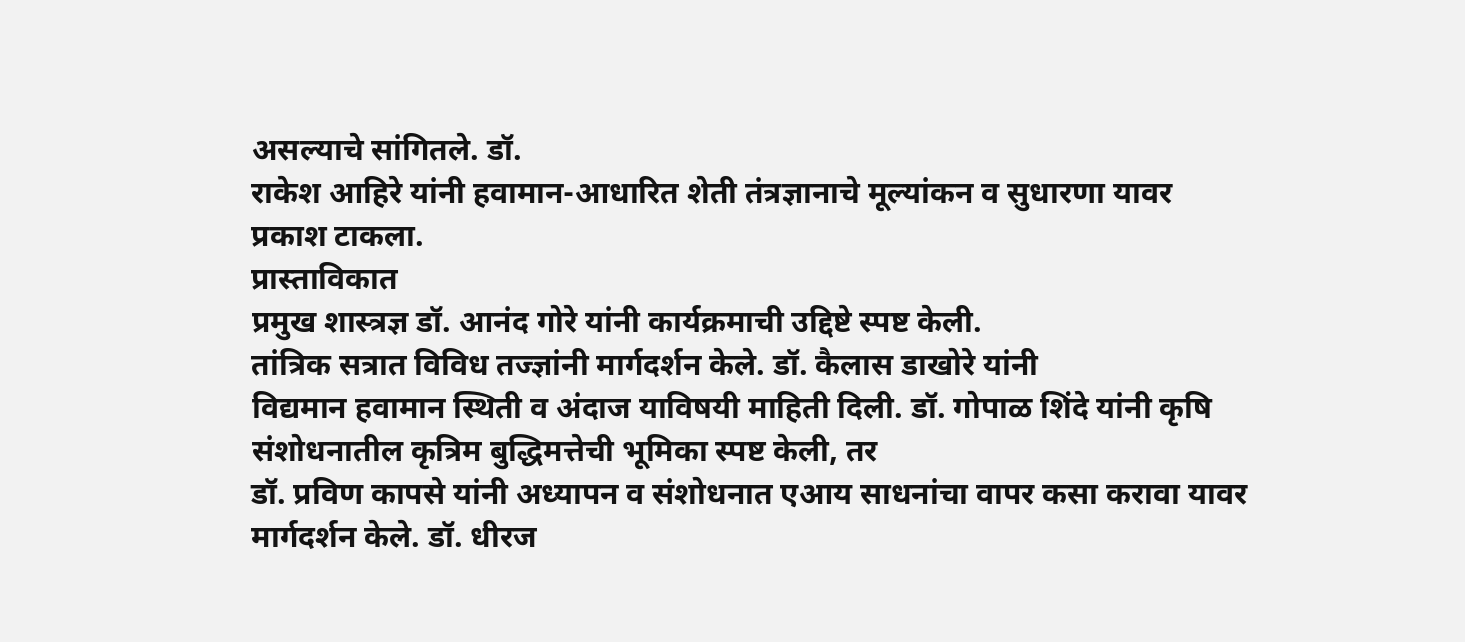असल्याचे सांगितले. डॉ.
राकेश आहिरे यांनी हवामान-आधारित शेती तंत्रज्ञानाचे मूल्यांकन व सुधारणा यावर
प्रकाश टाकला.
प्रास्ताविकात
प्रमुख शास्त्रज्ञ डॉ. आनंद गोरे यांनी कार्यक्रमाची उद्दिष्टे स्पष्ट केली.
तांत्रिक सत्रात विविध तज्ज्ञांनी मार्गदर्शन केले. डॉ. कैलास डाखोरे यांनी
विद्यमान हवामान स्थिती व अंदाज याविषयी माहिती दिली. डॉ. गोपाळ शिंदे यांनी कृषि
संशोधनातील कृत्रिम बुद्धिमत्तेची भूमिका स्पष्ट केली, तर
डॉ. प्रविण कापसे यांनी अध्यापन व संशोधनात एआय साधनांचा वापर कसा करावा यावर
मार्गदर्शन केले. डॉ. धीरज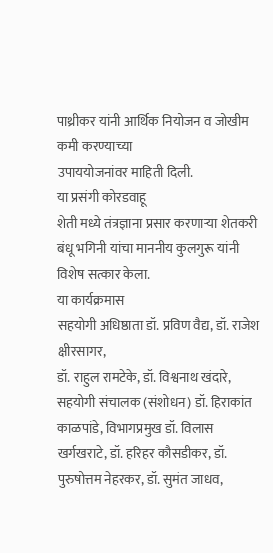पाथ्रीकर यांनी आर्थिक नियोजन व जोखीम कमी करण्याच्या
उपाययोजनांवर माहिती दिली.
या प्रसंगी कोरडवाहू
शेती मध्ये तंत्रज्ञाना प्रसार करणाऱ्या शेतकरी बंधू भगिनी यांचा माननीय कुलगुरू यांनी
विशेष सत्कार केला.
या कार्यक्रमास
सहयोगी अधिष्ठाता डॉ. प्रविण वैद्य, डॉ. राजेश क्षीरसागर,
डॉ. राहुल रामटेके, डॉ. विश्वनाथ खंदारे,
सहयोगी संचालक (संशोधन) डॉ. हिराकांत काळपांडे, विभागप्रमुख डॉ. विलास खर्गखराटे, डॉ. हरिहर कौसडीकर, डॉ. पुरुषोत्तम नेहरकर, डॉ. सुमंत जाधव,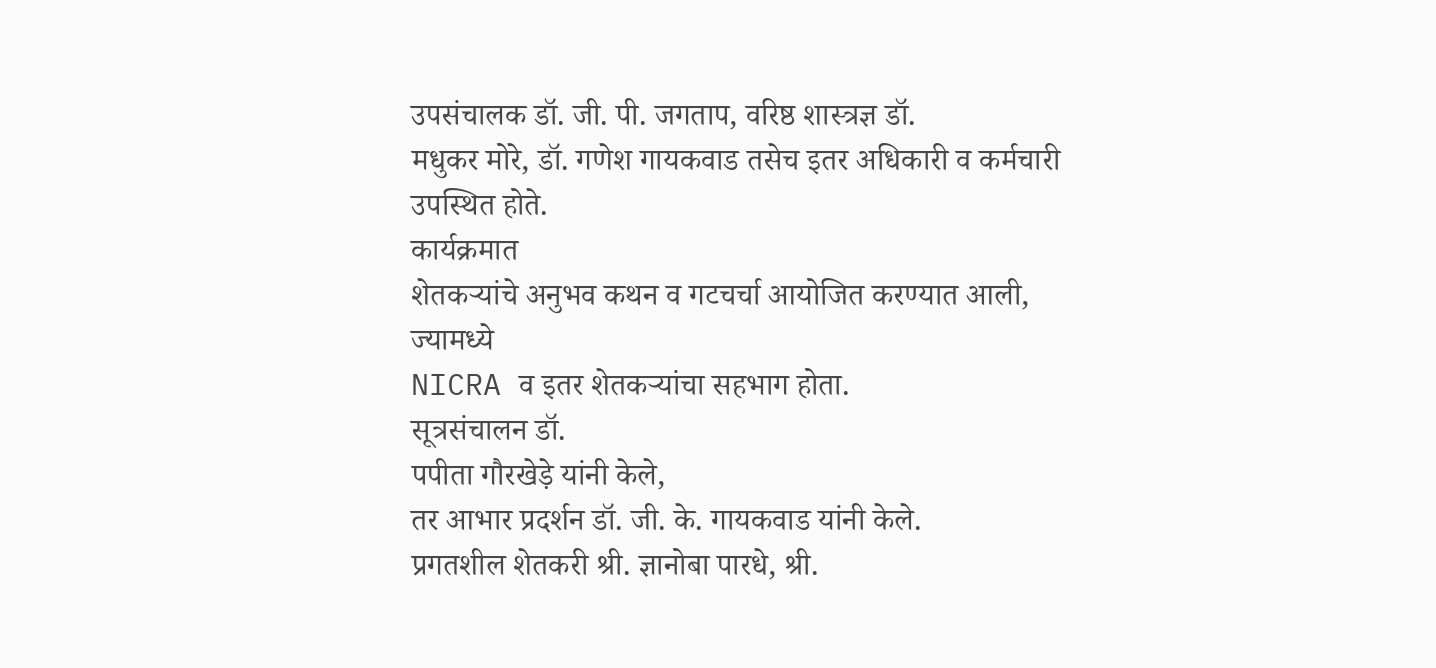उपसंचालक डॉ. जी. पी. जगताप, वरिष्ठ शास्त्रज्ञ डॉ.
मधुकर मोरे, डॉ. गणेश गायकवाड तसेच इतर अधिकारी व कर्मचारी
उपस्थित होते.
कार्यक्रमात
शेतकऱ्यांचे अनुभव कथन व गटचर्चा आयोजित करण्यात आली, ज्यामध्ये
NICRA व इतर शेतकऱ्यांचा सहभाग होता.
सूत्रसंचालन डॉ.
पपीता गौरखेड़े यांनी केले,
तर आभार प्रदर्शन डॉ. जी. के. गायकवाड यांनी केले.
प्रगतशील शेतकरी श्री. ज्ञानोबा पारधे, श्री.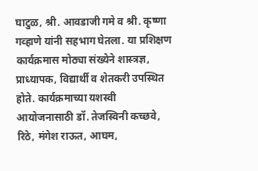घाटुळ, श्री. आवडाजी गमे व श्री. कृष्णा गव्हाणे यांनी सहभाग घेतला. या प्रशिक्षण कार्यक्रमास मोठ्या संख्येने शास्त्रज्ञ, प्राध्यापक, विद्यार्थी व शेतकरी उपस्थित होते. कार्यक्रमाच्या यशस्वी आयोजनासाठी डॉ. तेजस्विनी कच्छवे, रिठे, मंगेश राऊत, आघम,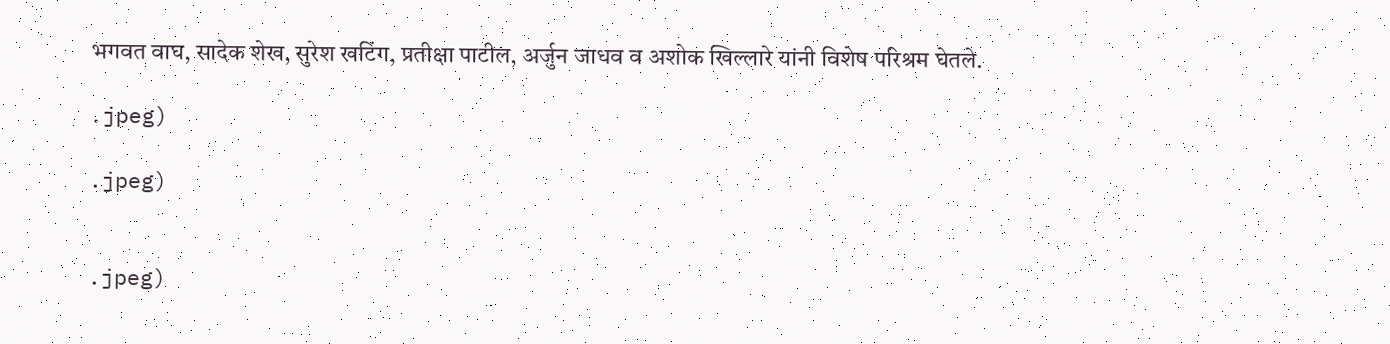भगवत वाघ, सादेक शेख, सुरेश खटिंग, प्रतीक्षा पाटील, अर्जुन जाधव व अशोक खिल्लारे यांनी विशेष परिश्रम घेतले.

.jpeg)

.jpeg)


.jpeg)